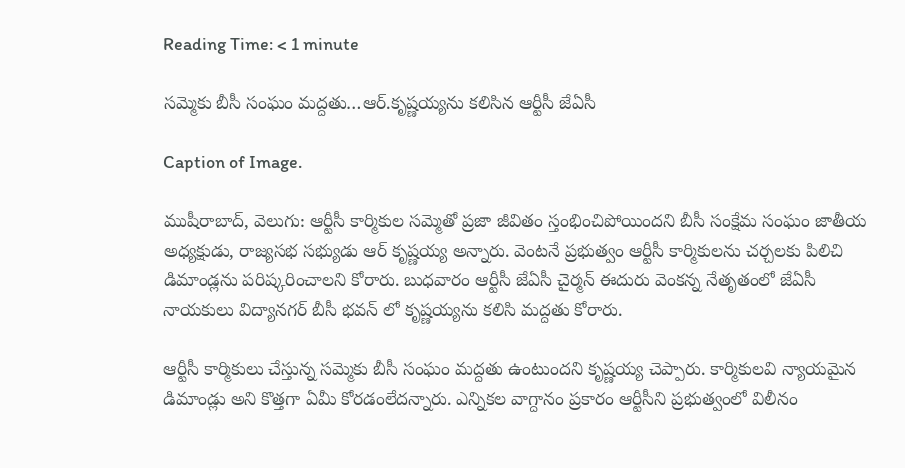Reading Time: < 1 minute

సమ్మెకు బీసీ సంఘం మద్దతు…ఆర్.కృష్ణయ్యను కలిసిన ఆర్టీసీ జేఏసీ

Caption of Image.

ముషీరాబాద్, వెలుగు: ఆర్టీసీ కార్మికుల సమ్మెతో ప్రజా జీవితం స్తంభించిపోయిందని బీసీ సంక్షేమ సంఘం జాతీయ అధ్యక్షుడు, రాజ్యసభ సభ్యుడు ఆర్ కృష్ణయ్య అన్నారు. వెంటనే ప్రభుత్వం ఆర్టీసీ కార్మికులను చర్చలకు పిలిచి డిమాండ్లను పరిష్కరించాలని కోరారు. బుధవారం ఆర్టీసీ జేఏసీ చైర్మన్ ఈదురు వెంకన్న నేతృతంలో జేఏసీ నాయకులు విద్యానగర్ బీసీ భవన్ లో కృష్ణయ్యను కలిసి మద్దతు కోరారు.

ఆర్టీసీ కార్మికులు చేస్తున్న సమ్మెకు బీసీ సంఘం మద్దతు ఉంటుందని కృష్ణయ్య చెప్పారు. కార్మికులవి న్యాయమైన డిమాండ్లు అని కొత్తగా ఏమీ కోరడంలేదన్నారు. ఎన్నికల వాగ్దానం ప్రకారం ఆర్టీసీని ప్రభుత్వంలో విలీనం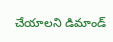చేయాలని డిమాండ్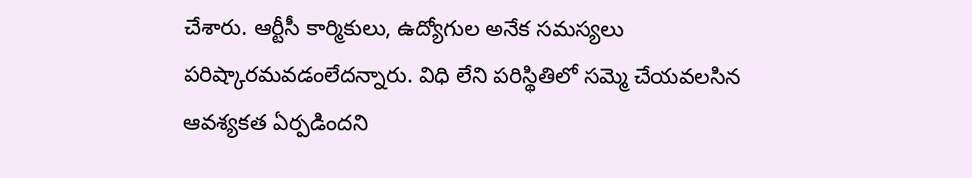చేశారు. ఆర్టీసీ కార్మికులు, ఉద్యోగుల అనేక సమస్యలు పరిష్కారమవడంలేదన్నారు. విధి లేని పరిస్థితిలో సమ్మె చేయవలసిన ఆవశ్యకత ఏర్పడిందని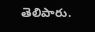తెలిపారు.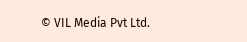© VIL Media Pvt Ltd.